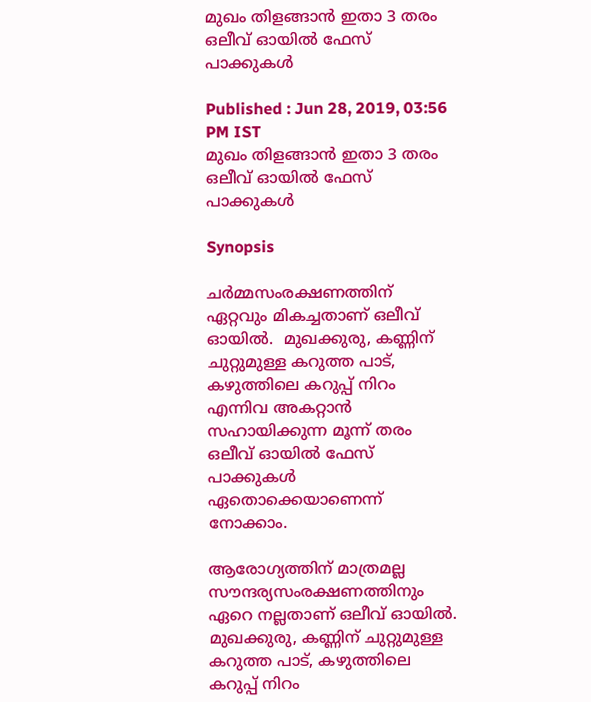മുഖം തിളങ്ങാൻ ഇതാ 3 തരം ഒലീവ് ഓയിൽ ഫേസ് പാക്കുകൾ

Published : Jun 28, 2019, 03:56 PM IST
മുഖം തിളങ്ങാൻ ഇതാ 3 തരം ഒലീവ് ഓയിൽ ഫേസ് പാക്കുകൾ

Synopsis

ചര്‍മ്മസംരക്ഷണത്തിന് ഏറ്റവും മികച്ചതാണ് ഒലീവ് ഓയിൽ.  മുഖക്കുരു, കണ്ണിന് ചുറ്റുമുള്ള കറുത്ത പാട്, കഴുത്തിലെ കറുപ്പ് നിറം എന്നിവ അകറ്റാൻ സഹായിക്കുന്ന മൂന്ന് തരം ഒലീവ് ഓയിൽ ഫേസ് പാക്കുകൾ ഏതൊക്കെയാണെന്ന് നോക്കാം.

ആരോഗ്യത്തിന് മാത്രമല്ല സൗന്ദര്യസംരക്ഷണത്തിനും ഏറെ നല്ലതാണ് ഒലീവ് ഓയിൽ. മുഖക്കുരു, കണ്ണിന് ചുറ്റുമുള്ള കറുത്ത പാട്, കഴുത്തിലെ കറുപ്പ് നിറം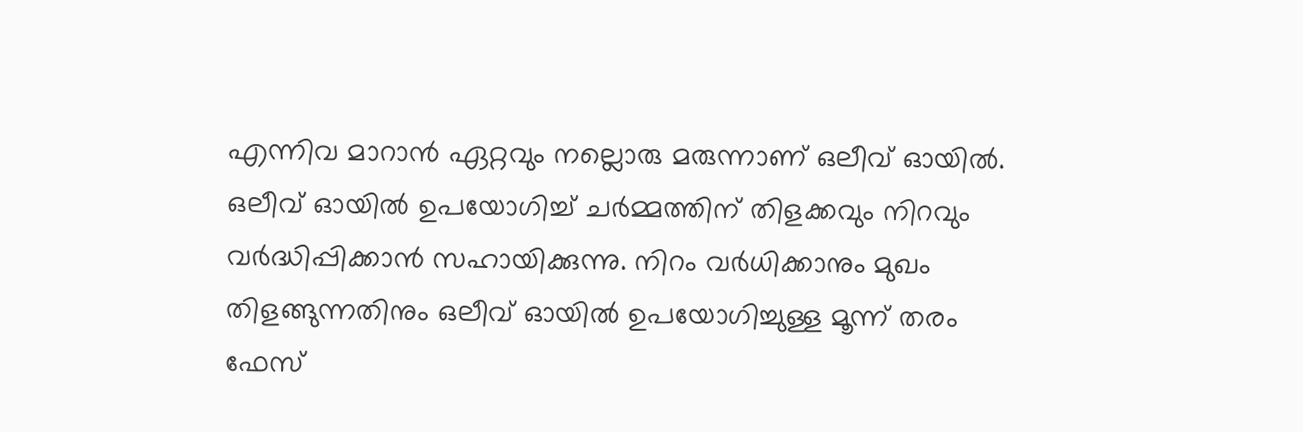എന്നിവ മാറാൻ ഏറ്റവും നല്ലൊരു മരുന്നാണ് ഒലീവ് ഓയിൽ. ഒലീവ് ഓയില്‍ ഉപയോഗിച്ച് ചര്‍മ്മത്തിന് തിളക്കവും നിറവും വര്‍ദ്ധിപ്പിക്കാൻ സഹായിക്കുന്നു. നിറം വർധിക്കാനും മുഖം തിളങ്ങുന്നതിനും ഒലീവ് ഓയിൽ ഉപയോഗിച്ചുള്ള മൂന്ന് തരം ഫേസ്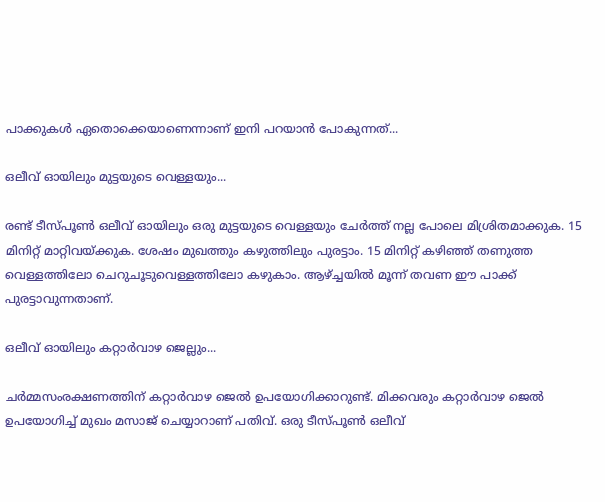പാക്കുകൾ ഏതൊക്കെയാണെന്നാണ് ഇനി പറയാൻ പോകുന്നത്...

ഒലീവ് ഓയിലും മുട്ടയുടെ വെള്ളയും...

രണ്ട് ടീസ്പൂൺ ഒലീവ് ഓയിലും ഒരു മുട്ടയുടെ വെള്ളയും ചേർത്ത് നല്ല പോലെ മിശ്രിതമാക്കുക. 15 മിനിറ്റ് മാറ്റിവയ്ക്കുക. ശേഷം മുഖത്തും കഴുത്തിലും പുരട്ടാം. 15 മിനിറ്റ് കഴിഞ്ഞ് തണുത്ത വെള്ളത്തിലോ ചെറുചൂടുവെള്ളത്തിലോ കഴുകാം. ആഴ്ച്ചയിൽ മൂന്ന് തവണ ഈ പാക്ക് പുരട്ടാവുന്നതാണ്.

ഒലീവ് ഓയിലും കറ്റാർവാഴ ജെല്ലും...

ചർമ്മസംരക്ഷണത്തിന് കറ്റാർവാഴ ജെൽ ഉപയോഗിക്കാറുണ്ട്. മിക്കവരും കറ്റാർവാഴ ജെൽ ഉപയോഗിച്ച് മുഖം മസാജ് ചെയ്യാറാണ് പതിവ്. ഒരു ടീസ്പൂൺ ഒലീവ്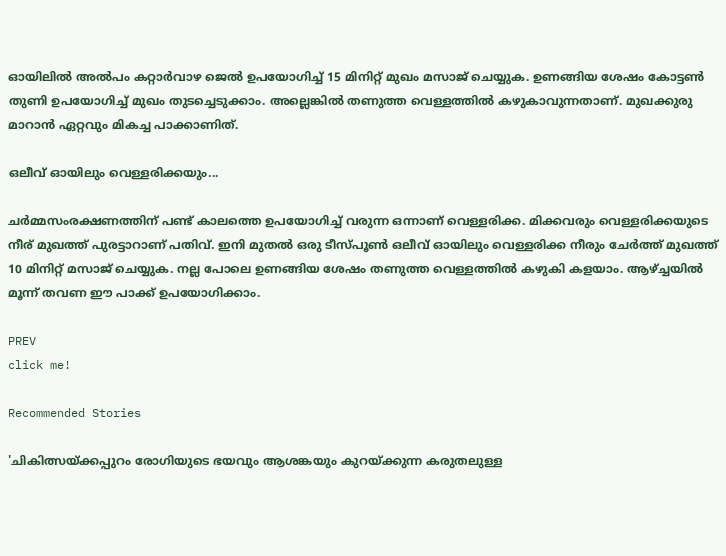ഓയിലിൽ അൽപം കറ്റാർവാഴ ജെൽ ഉപയോഗിച്ച് 15 മിനിറ്റ് മുഖം മസാജ് ചെയ്യുക. ഉണങ്ങിയ ശേഷം കോട്ടൺ തുണി ഉപയോഗിച്ച് മുഖം തുടച്ചെടുക്കാം. അല്ലെങ്കിൽ തണുത്ത വെള്ളത്തിൽ കഴുകാവുന്നതാണ്. മുഖക്കുരു മാറാൻ ഏറ്റവും മികച്ച പാക്കാണിത്.

ഒലീവ് ഓയിലും വെള്ളരിക്കയും...

ചർമ്മസംരക്ഷണത്തിന് പണ്ട് കാലത്തെ ഉപയോഗിച്ച് വരുന്ന ഒന്നാണ് വെള്ളരിക്ക. മിക്കവരും വെള്ളരിക്കയുടെ നീര് മുഖത്ത് പുരട്ടാറാണ് പതിവ്. ഇനി മുതൽ ഒരു ടീസ്പൂൺ ഒലീവ് ഓയിലും വെള്ളരിക്ക നീരും ചേർത്ത് മുഖത്ത് 10 മിനിറ്റ് മസാജ് ചെയ്യുക. നല്ല പോലെ ഉണങ്ങിയ ശേഷം തണുത്ത വെള്ളത്തിൽ കഴുകി കളയാം. ആഴ്ച്ചയിൽ മൂന്ന് തവണ ഈ പാക്ക് ഉപയോഗിക്കാം.

PREV
click me!

Recommended Stories

'ചികിത്സയ്ക്കപ്പുറം രോഗിയുടെ ഭയവും ആശങ്കയും കുറയ്ക്കുന്ന കരുതലുള്ള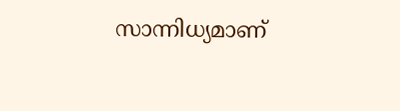സാന്നിധ്യമാണ്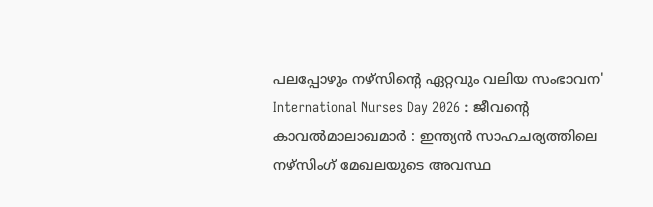പലപ്പോഴും നഴ്സിന്റെ ഏറ്റവും വലിയ സംഭാവന'
International Nurses Day 2026 : ജീവന്റെ കാവൽമാലാഖമാർ : ഇന്ത്യൻ സാഹചര്യത്തിലെ നഴ്സിംഗ് മേഖലയുടെ അവസ്ഥ